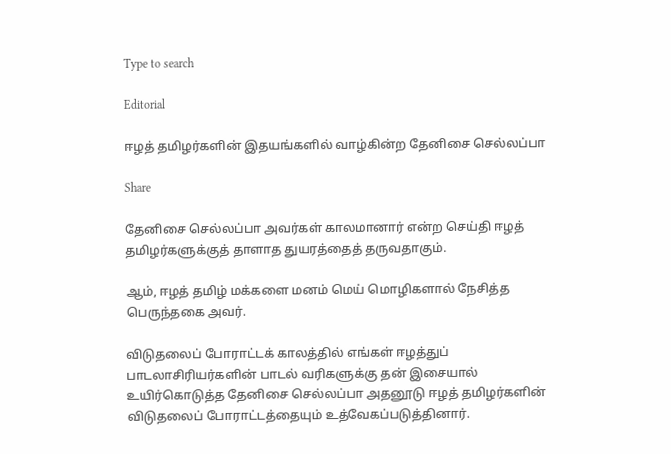Type to search

Editorial

ஈழத் தமிழர்களின் இதயங்களில் வாழ்கின்ற தேனிசை செல்லப்பா

Share

தேனிசை செல்லப்பா அவர்கள் காலமானார் என்ற செய்தி ஈழத் தமிழர்களுக்குத் தாளாத துயரத்தைத் தருவதாகும்.

ஆம், ஈழத் தமிழ் மக்களை மனம் மெய் மொழிகளால் நேசித்த பெருந்தகை அவர்.

விடுதலைப் போராட்டக் காலத்தில் எங்கள் ஈழத்துப் பாடலாசிரியர்களின் பாடல் வரிகளுக்கு தன் இசையால் உயிர்கொடுத்த தேனிசை செல்லப்பா அதனூடு ஈழத் தமிழர்களின் விடுதலைப் போராட்டத்தையும் உத்வேகப்படுத்தினார்.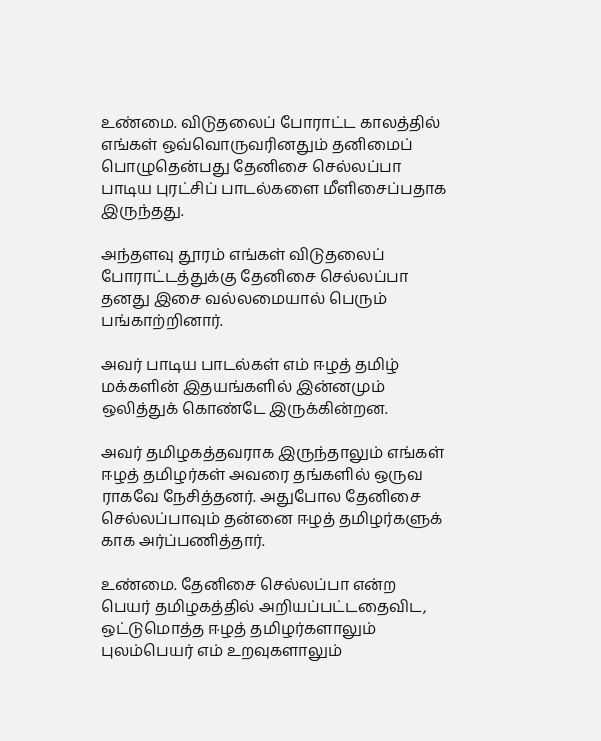உண்மை. விடுதலைப் போராட்ட காலத்தில் எங்கள் ஒவ்வொருவரினதும் தனிமைப் பொழுதென்பது தேனிசை செல்லப்பா பாடிய புரட்சிப் பாடல்களை மீளிசைப்பதாக இருந்தது.

அந்தளவு தூரம் எங்கள் விடுதலைப் போராட்டத்துக்கு தேனிசை செல்லப்பா தனது இசை வல்லமையால் பெரும் பங்காற்றினார்.

அவர் பாடிய பாடல்கள் எம் ஈழத் தமிழ் மக்களின் இதயங்களில் இன்னமும் ஒலித்துக் கொண்டே இருக்கின்றன.

அவர் தமிழகத்தவராக இருந்தாலும் எங்கள் ஈழத் தமிழர்கள் அவரை தங்களில் ஒருவ ராகவே நேசித்தனர். அதுபோல தேனிசை செல்லப்பாவும் தன்னை ஈழத் தமிழர்களுக் காக அர்ப்பணித்தார்.

உண்மை. தேனிசை செல்லப்பா என்ற பெயர் தமிழகத்தில் அறியப்பட்டதைவிட, ஒட்டுமொத்த ஈழத் தமிழர்களாலும் புலம்பெயர் எம் உறவுகளாலும்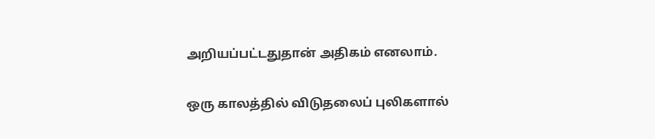அறியப்பட்டதுதான் அதிகம் எனலாம்.

ஒரு காலத்தில் விடுதலைப் புலிகளால்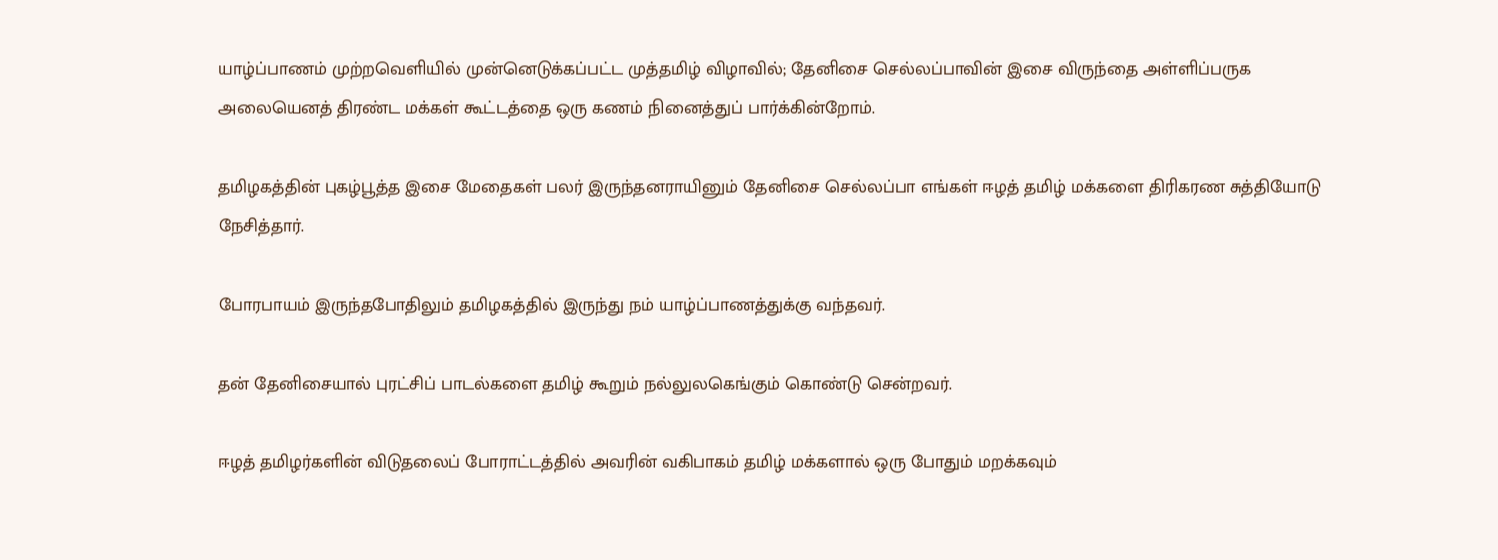யாழ்ப்பாணம் முற்றவெளியில் முன்னெடுக்கப்பட்ட முத்தமிழ் விழாவில்; தேனிசை செல்லப்பாவின் இசை விருந்தை அள்ளிப்பருக அலையெனத் திரண்ட மக்கள் கூட்டத்தை ஒரு கணம் நினைத்துப் பார்க்கின்றோம்.

தமிழகத்தின் புகழ்பூத்த இசை மேதைகள் பலர் இருந்தனராயினும் தேனிசை செல்லப்பா எங்கள் ஈழத் தமிழ் மக்களை திரிகரண சுத்தியோடு நேசித்தார்.

போரபாயம் இருந்தபோதிலும் தமிழகத்தில் இருந்து நம் யாழ்ப்பாணத்துக்கு வந்தவர்.

தன் தேனிசையால் புரட்சிப் பாடல்களை தமிழ் கூறும் நல்லுலகெங்கும் கொண்டு சென்றவர்.

ஈழத் தமிழர்களின் விடுதலைப் போராட்டத்தில் அவரின் வகிபாகம் தமிழ் மக்களால் ஒரு போதும் மறக்கவும்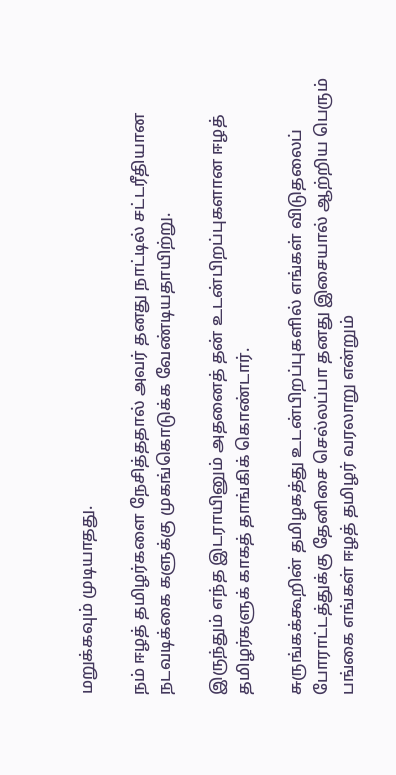மறுக்கவும் முடியாதது.

நம் ஈழத் தமிழர்களை நேசித்ததால் அவர் தனது நாட்டில் சட்டரீதியான நடவடிக்கை களுக்கு முகங்கொடுக்க வேண்டியதாயிற்று.

இருந்தும் எந்த இடராயினும் அதனைத் தன் உடன்பிறப்புகளான ஈழத் தமிழர்களுக் காகத் தாங்கிக் கொண்டார்.

சுருங்கக்கூறின் தமிழகத்து உடன்பிறப்புகளில் எங்கள் விடுதலைப் போராட்டத்துக்கு தேனிசை செல்லப்பா தனது இசையால் ஆற்றிய பெரும் பங்கை எங்கள் ஈழத் தமிழர் வரலாறு என்றும்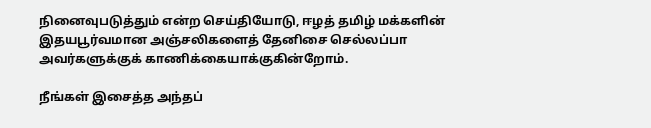நினைவுபடுத்தும் என்ற செய்தியோடு, ஈழத் தமிழ் மக்களின் இதயபூர்வமான அஞ்சலிகளைத் தேனிசை செல்லப்பா அவர்களுக்குக் காணிக்கையாக்குகின்றோம்.

நீங்கள் இசைத்த அந்தப்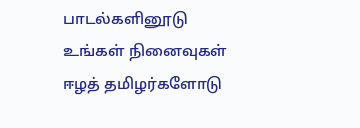பாடல்களினூடு உங்கள் நினைவுகள் ஈழத் தமிழர்களோடு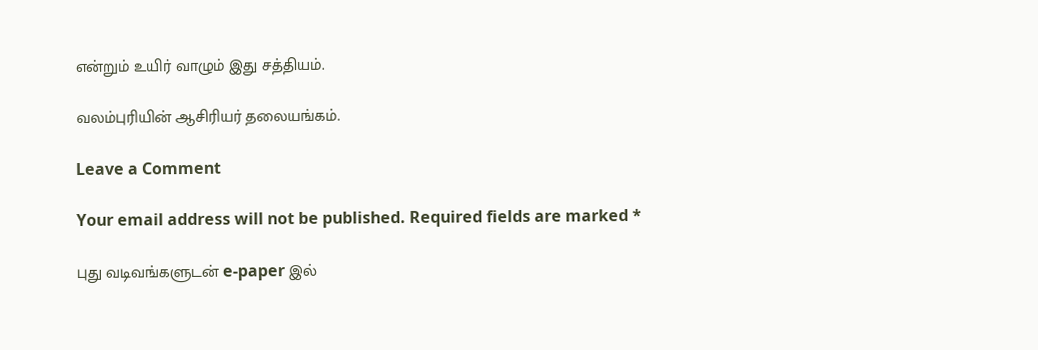என்றும் உயிர் வாழும் இது சத்தியம்.

வலம்புரியின் ஆசிரியர் தலையங்கம்.

Leave a Comment

Your email address will not be published. Required fields are marked *

புது வடிவங்களுடன் e-paper இல்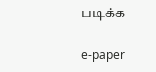படிக்க

e-paper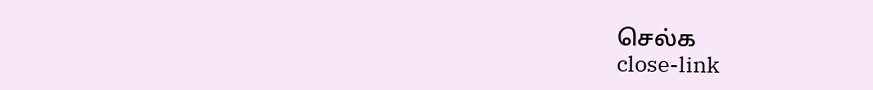செல்க
close-link